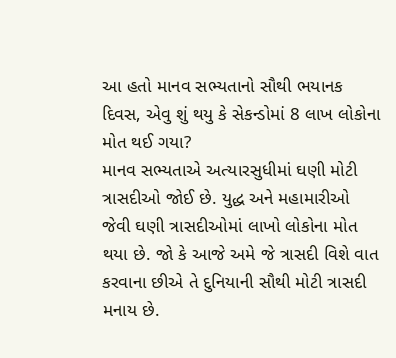આ હતો માનવ સભ્યતાનો સૌથી ભયાનક દિવસ, એવુ શું થયુ કે સેકન્ડોમાં 8 લાખ લોકોના મોત થઈ ગયા?
માનવ સભ્યતાએ અત્યારસુધીમાં ઘણી મોટી ત્રાસદીઓ જોઈ છે. યુદ્ધ અને મહામારીઓ જેવી ઘણી ત્રાસદીઓમાં લાખો લોકોના મોત થયા છે. જો કે આજે અમે જે ત્રાસદી વિશે વાત કરવાના છીએ તે દુનિયાની સૌથી મોટી ત્રાસદી મનાય છે.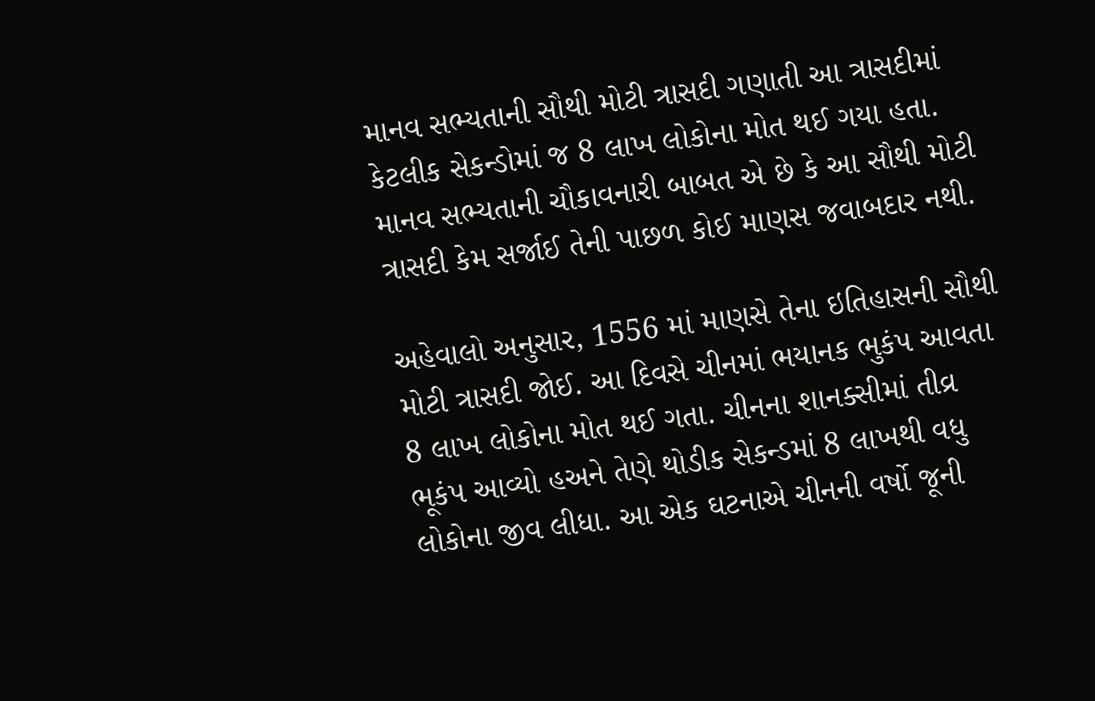માનવ સભ્યતાની સૌથી મોટી ત્રાસદી ગણાતી આ ત્રાસદીમાં કેટલીક સેકન્ડોમાં જ 8 લાખ લોકોના મોત થઈ ગયા હતા. માનવ સભ્યતાની ચૌકાવનારી બાબત એ છે કે આ સૌથી મોટી ત્રાસદી કેમ સર્જાઈ તેની પાછળ કોઈ માણસ જવાબદાર નથી.

અહેવાલો અનુસાર, 1556 માં માણસે તેના ઇતિહાસની સૌથી મોટી ત્રાસદી જોઈ. આ દિવસે ચીનમાં ભયાનક ભુકંપ આવતા 8 લાખ લોકોના મોત થઈ ગતા. ચીનના શાનક્સીમાં તીવ્ર ભૂકંપ આવ્યો હઅને તેણે થોડીક સેકન્ડમાં 8 લાખથી વધુ લોકોના જીવ લીધા. આ એક ઘટનાએ ચીનની વર્ષો જૂની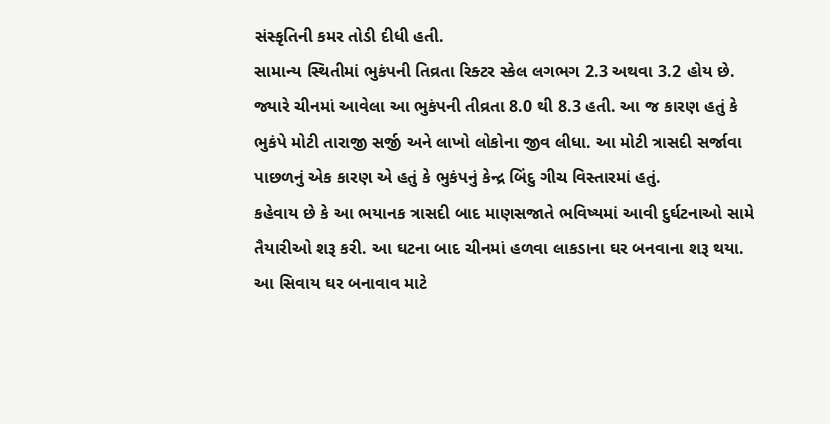સંસ્કૃતિની કમર તોડી દીધી હતી.
સામાન્ય સ્થિતીમાં ભુકંપની તિવ્રતા રિક્ટર સ્કેલ લગભગ 2.3 અથવા 3.2 હોય છે. જ્યારે ચીનમાં આવેલા આ ભુકંપની તીવ્રતા 8.0 થી 8.3 હતી. આ જ કારણ હતું કે ભુકંપે મોટી તારાજી સર્જી અને લાખો લોકોના જીવ લીધા. આ મોટી ત્રાસદી સર્જાવા પાછળનું એક કારણ એ હતું કે ભુકંપનું કેન્દ્ર બિંદુ ગીચ વિસ્તારમાં હતું.
કહેવાય છે કે આ ભયાનક ત્રાસદી બાદ માણસજાતે ભવિષ્યમાં આવી દુર્ઘટનાઓ સામે તૈયારીઓ શરૂ કરી. આ ઘટના બાદ ચીનમાં હળવા લાકડાના ઘર બનવાના શરૂ થયા. આ સિવાય ઘર બનાવાવ માટે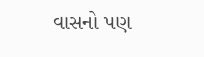વાસનો પણ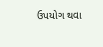ઉપયોગ થવા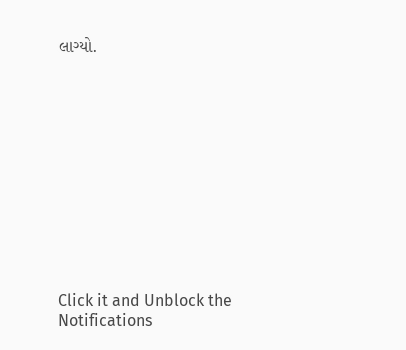લાગ્યો.












Click it and Unblock the Notifications